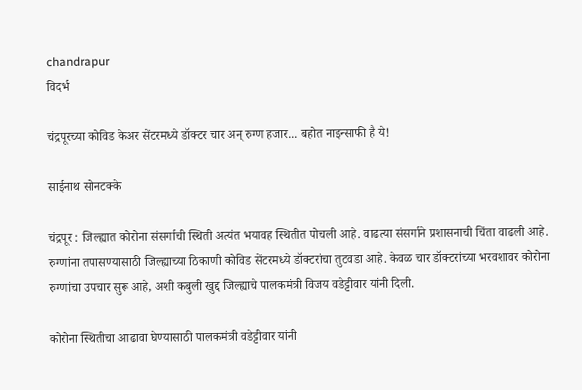chandrapur
विदर्भ

चंद्रपूरच्या कोविड केअर सेंटरमध्ये डॉक्‍टर चार अन् रुग्ण हजार... बहोत नाइन्साफी है ये!

साईनाथ सोनटक्के

चंद्रपूर : जिल्ह्यात कोरोना संसर्गाची स्थिती अत्यंत भयावह स्थितीत पोचली आहे. वाढत्या संसर्गाने प्रशासनाची चिंता वाढली आहे. रुग्णांना तपासण्यासाठी जिल्ह्याच्या ठिकाणी कोविड सेंटरमध्ये डॉक्‍टरांचा तुटवडा आहे. केवळ चार डॉक्‍टरांच्या भरवशावर कोरोना रुग्णांचा उपचार सुरू आहे, अशी कबुली खुद्द जिल्ह्याचे पालकमंत्री विजय वडेट्टीवार यांनी दिली.

कोरोना स्थितीचा आढावा घेण्यासाठी पालकमंत्री वडेट्टीवार यांनी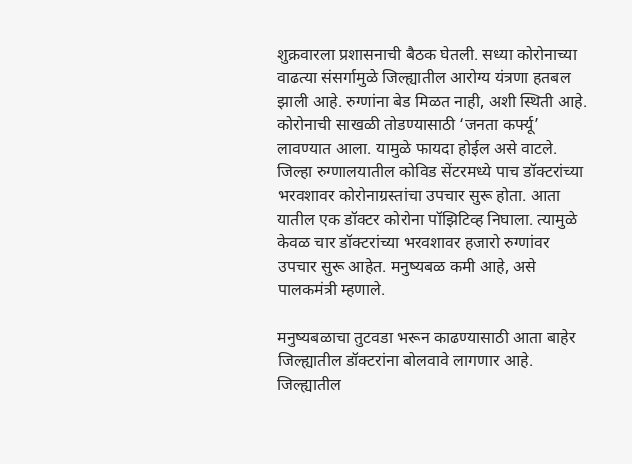शुक्रवारला प्रशासनाची बैठक घेतली. सध्या कोरोनाच्या वाढत्या संसर्गामुळे जिल्ह्यातील आरोग्य यंत्रणा हतबल झाली आहे. रुग्णांना बेड मिळत नाही, अशी स्थिती आहे. कोरोनाची साखळी तोडण्यासाठी ‘जनता कर्फ्यू’ लावण्यात आला. यामुळे फायदा होईल असे वाटले. जिल्हा रुग्णालयातील कोविड सेंटरमध्ये पाच डॉक्‍टरांच्या भरवशावर कोरोनाग्रस्तांचा उपचार सुरू होता. आता यातील एक डॉक्‍टर कोरोना पॉझिटिव्ह निघाला. त्यामुळे केवळ चार डॉक्‍टरांच्या भरवशावर हजारो रुग्णांवर उपचार सुरू आहेत. मनुष्यबळ कमी आहे, असे पालकमंत्री म्हणाले.

मनुष्यबळाचा तुटवडा भरून काढण्यासाठी आता बाहेर जिल्ह्यातील डॉक्‍टरांना बोलवावे लागणार आहे. जिल्ह्यातील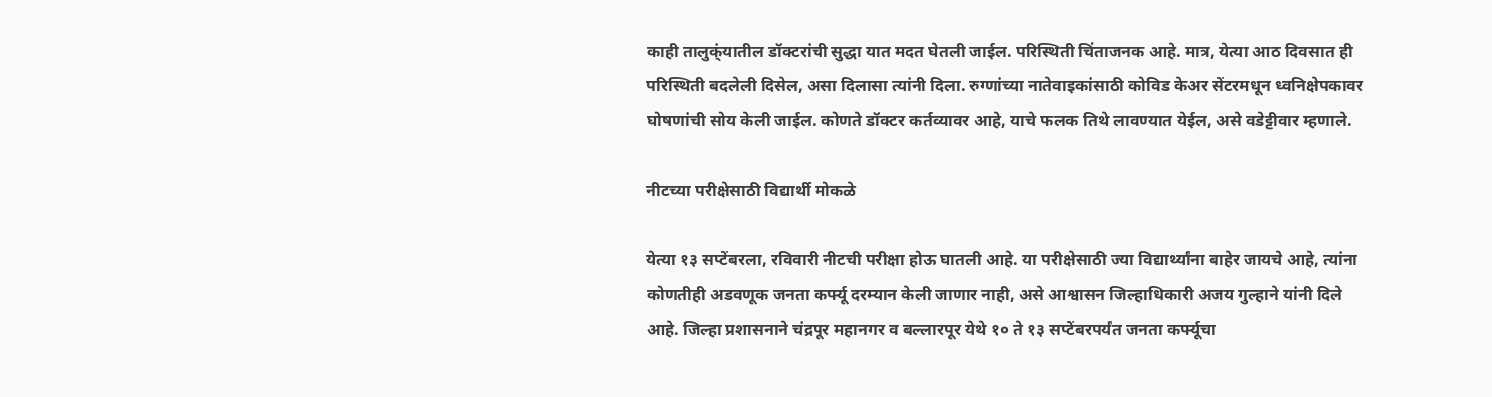काही तालुक्ं‍यातील डॉक्‍टरांची सुद्धा यात मदत घेतली जाईल. परिस्थिती चिंताजनक आहे. मात्र, येत्या आठ दिवसात ही परिस्थिती बदलेली दिसेल, असा दिलासा त्यांनी दिला. रुग्णांच्या नातेवाइकांसाठी कोविड केअर सेंटरमधून ध्वनिक्षेपकावर घोषणांची सोय केली जाईल. कोणते डॉक्‍टर कर्तव्यावर आहे, याचे फलक तिथे लावण्यात येईल, असे वडेट्टीवार म्हणाले.

नीटच्या परीक्षेसाठी विद्यार्थी मोकळे

येत्या १३ सप्टेंबरला, रविवारी नीटची परीक्षा होऊ घातली आहे. या परीक्षेसाठी ज्या विद्यार्थ्यांना बाहेर जायचे आहे, त्यांना कोणतीही अडवणूक जनता कर्फ्यू दरम्यान केली जाणार नाही, असे आश्वासन जिल्हाधिकारी अजय गुल्हाने यांनी दिले आहे. जिल्हा प्रशासनाने चंद्रपूर महानगर व बल्लारपूर येथे १० ते १३ सप्टेंबरपर्यंत जनता कर्फ्यूचा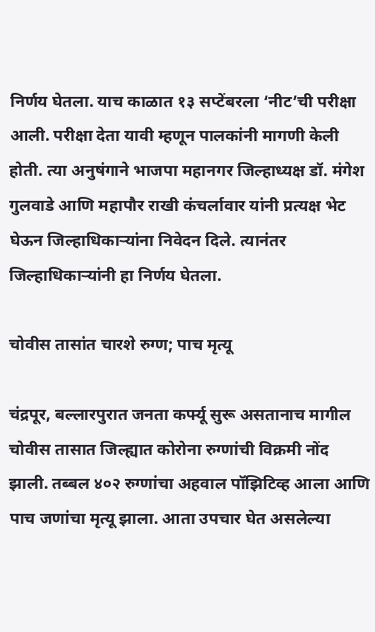निर्णय घेतला. याच काळात १३ सप्टेंबरला ‘नीट’ची परीक्षा आली. परीक्षा देता यावी म्हणून पालकांनी मागणी केली होती. त्या अनुषंगाने भाजपा महानगर जिल्हाध्यक्ष डॉ. मंगेश गुलवाडे आणि महापौर राखी कंचर्लावार यांनी प्रत्यक्ष भेट घेऊन जिल्हाधिकाऱ्यांना निवेदन दिले. त्यानंतर जिल्हाधिकाऱ्यांनी हा निर्णय घेतला.

चोवीस तासांत चारशे रुग्ण; पाच मृत्यू

चंद्रपूर, बल्लारपुरात जनता कर्फ्यू सुरू असतानाच मागील चोवीस तासात जिल्ह्यात कोरोना रुग्णांची विक्रमी नोंद झाली. तब्बल ४०२ रुग्णांचा अहवाल पॉझिटिव्ह आला आणि पाच जणांचा मृत्यू झाला. आता उपचार घेत असलेल्या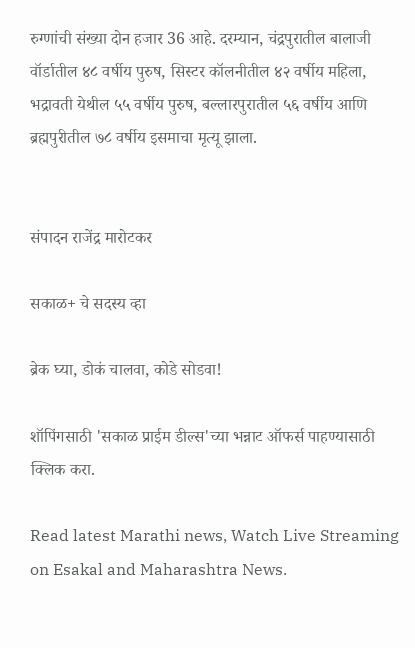रुग्णांची संख्या दोन हजार 36 आहे. दरम्यान, चंद्रपुरातील बालाजी वॉर्डातील ४८ वर्षीय पुरुष, सिस्टर कॉलनीतील ४२ वर्षीय महिला, भद्रावती येथील ५५ वर्षीय पुरुष, बल्लारपुरातील ५६ वर्षीय आणि ब्रह्मपुरीतील ७८ वर्षीय इसमाचा मृत्यू झाला.


संपादन राजेंद्र मारोटकर

सकाळ+ चे सदस्य व्हा

ब्रेक घ्या, डोकं चालवा, कोडे सोडवा!

शॉपिंगसाठी 'सकाळ प्राईम डील्स'च्या भन्नाट ऑफर्स पाहण्यासाठी क्लिक करा.

Read latest Marathi news, Watch Live Streaming on Esakal and Maharashtra News.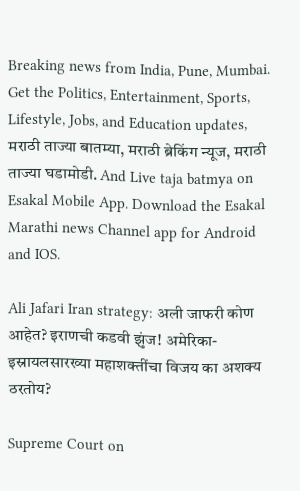Breaking news from India, Pune, Mumbai. Get the Politics, Entertainment, Sports, Lifestyle, Jobs, and Education updates, मराठी ताज्या बातम्या, मराठी ब्रेकिंग न्यूज, मराठी ताज्या घडामोडी. And Live taja batmya on Esakal Mobile App. Download the Esakal Marathi news Channel app for Android and IOS.

Ali Jafari Iran strategy: अली जाफरी कोण आहेत? इराणची कडवी झुंज! अमेरिका-इस्रायलसारख्या महाशक्तींचा विजय का अशक्य ठरतोय?

Supreme Court on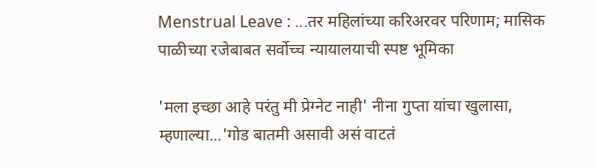Menstrual Leave : ...तर महिलांच्या करिअरवर परिणाम; मासिक पाळीच्या रजेबाबत सर्वोच्च न्यायालयाची स्पष्ट भूमिका

'मला इच्छा आहे परंतु मी प्रेग्नेट नाही' नीना गुप्ता यांचा खुलासा, म्हणाल्या...'गोड बातमी असावी असं वाटतं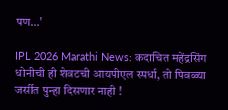पण...'

IPL 2026 Marathi News: कदाचित महेंद्रसिंग धोनीची ही शेवटची आयपीएल स्पर्धा, तो पिवळ्या जर्सीत पुन्हा दिसणार नाही !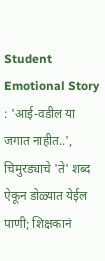Student Emotional Story : 'आई-वडील या जगात नाहीत..', चिमुरड्याचे 'ते' शब्द ऐकून डोळ्यात येईल पाणी; शिक्षकानं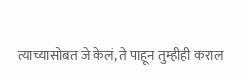त्याच्यासोबत जे केलं, ते पाहून तुम्हीही कराल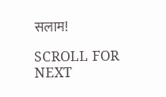सलाम!

SCROLL FOR NEXT